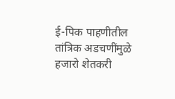ई-पिक पाहणीतील तांत्रिक अडचणींमुळे हजारो शेतकरी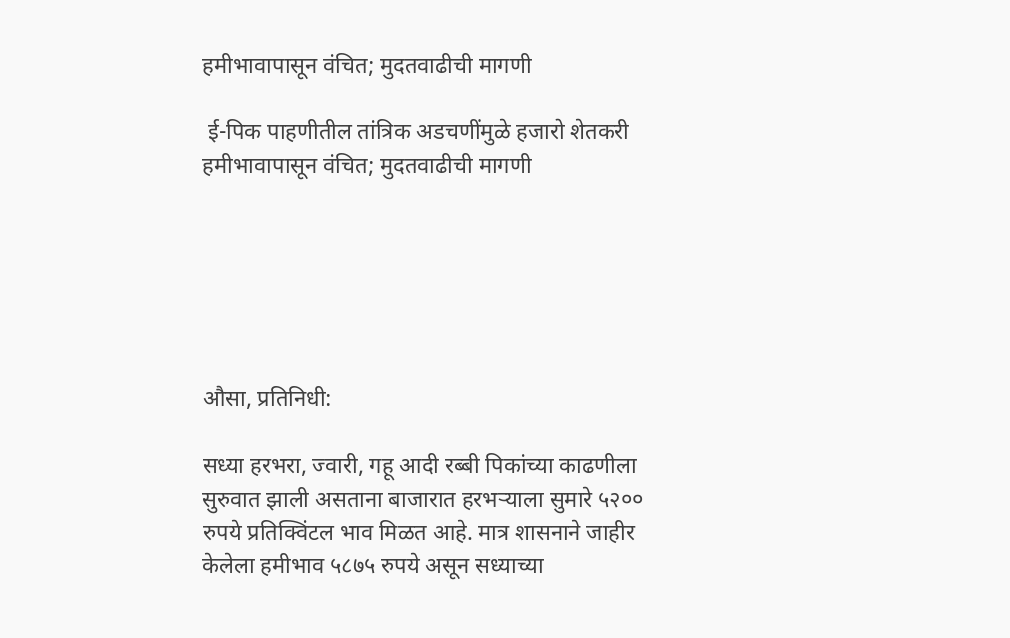हमीभावापासून वंचित; मुदतवाढीची मागणी

 ई-पिक पाहणीतील तांत्रिक अडचणींमुळे हजारो शेतकरी हमीभावापासून वंचित; मुदतवाढीची मागणी






औसा, प्रतिनिधी:

सध्या हरभरा, ज्वारी, गहू आदी रब्बी पिकांच्या काढणीला सुरुवात झाली असताना बाजारात हरभऱ्याला सुमारे ५२०० रुपये प्रतिक्विंटल भाव मिळत आहे. मात्र शासनाने जाहीर केलेला हमीभाव ५८७५ रुपये असून सध्याच्या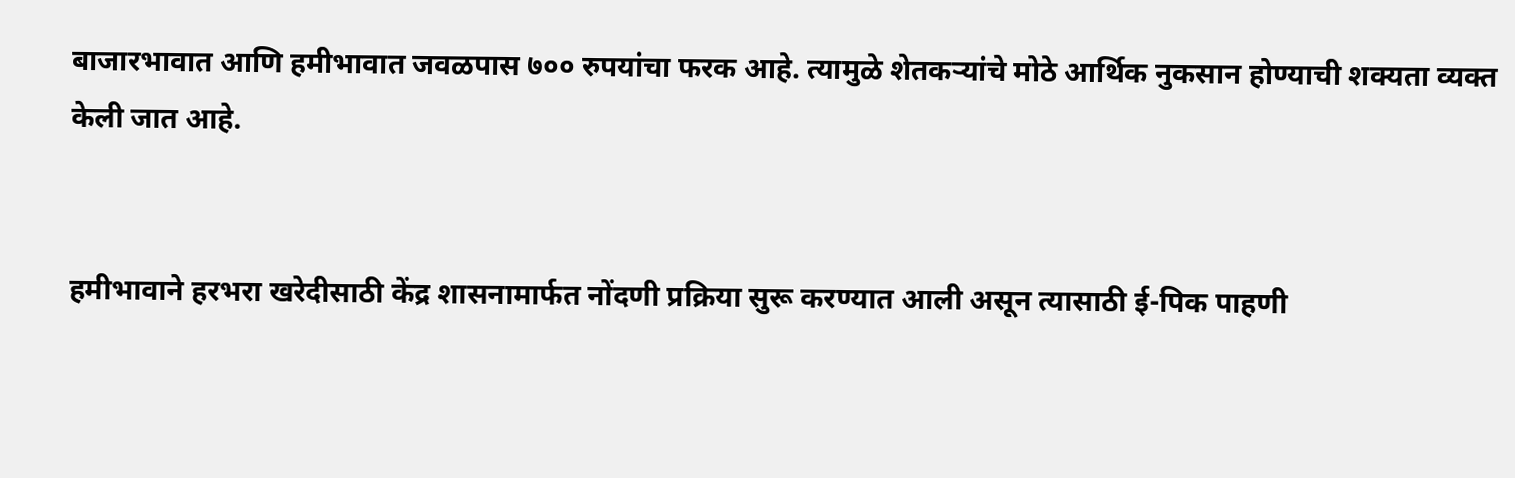बाजारभावात आणि हमीभावात जवळपास ७०० रुपयांचा फरक आहे. त्यामुळे शेतकऱ्यांचे मोठे आर्थिक नुकसान होण्याची शक्यता व्यक्त केली जात आहे.


हमीभावाने हरभरा खरेदीसाठी केंद्र शासनामार्फत नोंदणी प्रक्रिया सुरू करण्यात आली असून त्यासाठी ई-पिक पाहणी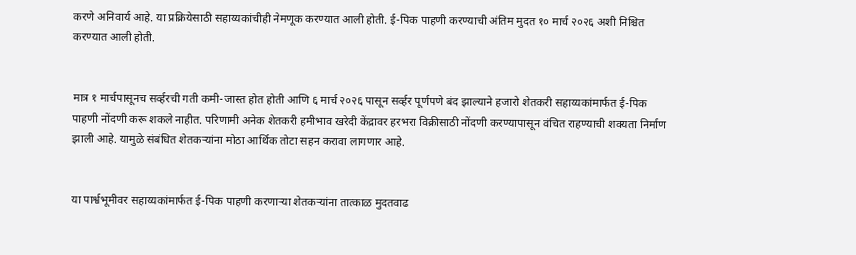करणे अनिवार्य आहे. या प्रक्रियेसाठी सहाय्यकांचीही नेमणूक करण्यात आली होती. ई-पिक पाहणी करण्याची अंतिम मुदत १० मार्च २०२६ अशी निश्चित करण्यात आली होती.


मात्र १ मार्चपासूनच सर्व्हरची गती कमी-जास्त होत होती आणि ६ मार्च २०२६ पासून सर्व्हर पूर्णपणे बंद झाल्याने हजारो शेतकरी सहाय्यकांमार्फत ई-पिक पाहणी नोंदणी करू शकले नाहीत. परिणामी अनेक शेतकरी हमीभाव खरेदी केंद्रावर हरभरा विक्रीसाठी नोंदणी करण्यापासून वंचित राहण्याची शक्यता निर्माण झाली आहे. यामुळे संबंधित शेतकऱ्यांना मोठा आर्थिक तोटा सहन करावा लागणार आहे.


या पार्श्वभूमीवर सहाय्यकांमार्फत ई-पिक पाहणी करणाऱ्या शेतकऱ्यांना तात्काळ मुदतवाढ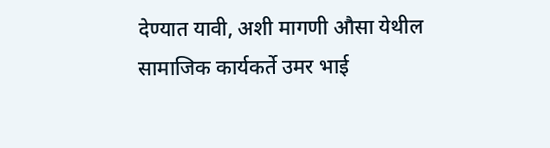देण्यात यावी, अशी मागणी औसा येथील सामाजिक कार्यकर्ते उमर भाई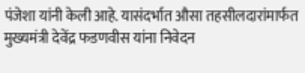पंजेशा यांनी केली आहे. यासंदर्भात औसा तहसीलदारांमार्फत मुख्यमंत्री देवेंद्र फडणवीस यांना निवेदन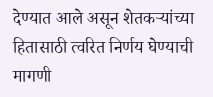देण्यात आले असून शेतकऱ्यांच्या हितासाठी त्वरित निर्णय घेण्याची मागणी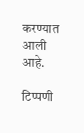करण्यात आली आहे.

टिप्पणी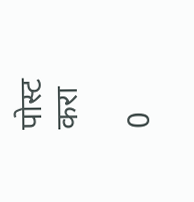पोस्ट करा

0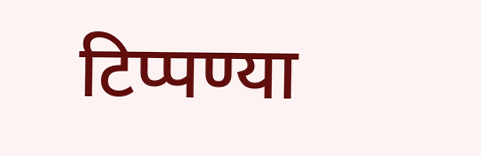टिप्पण्या